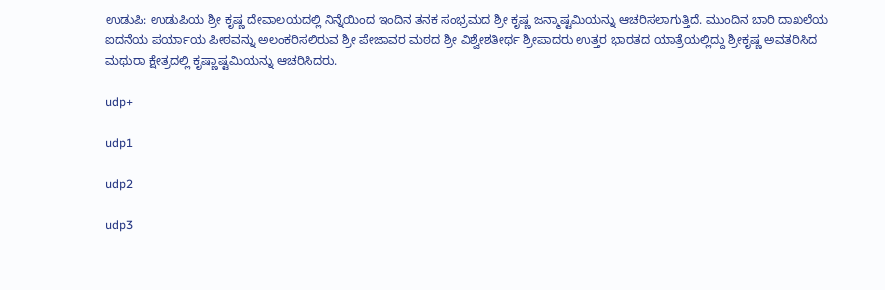ಉಡುಪಿ: ಉಡುಪಿಯ ಶ್ರೀ ಕೃಷ್ಣ ದೇವಾಲಯದಲ್ಲಿ ನಿನ್ನೆಯಿಂದ ಇಂದಿನ ತನಕ ಸಂಭ್ರಮದ ಶ್ರೀ ಕೃಷ್ಣ ಜನ್ಮಾಷ್ಟಮಿಯನ್ನು ಆಚರಿಸಲಾಗುತ್ತಿದೆ. ಮುಂದಿನ ಬಾರಿ ದಾಖಲೆಯ ಐದನೆಯ ಪರ್ಯಾಯ ಪೀಠವನ್ನು ಅಲಂಕರಿಸಲಿರುವ ಶ್ರೀ ಪೇಜಾವರ ಮಠದ ಶ್ರೀ ವಿಶ್ವೇಶತೀರ್ಥ ಶ್ರೀಪಾದರು ಉತ್ತರ ಭಾರತದ ಯಾತ್ರೆಯಲ್ಲಿದ್ದು ಶ್ರೀಕೃಷ್ಣ ಅವತರಿಸಿದ ಮಥುರಾ ಕ್ಷೇತ್ರದಲ್ಲಿ ಕೃಷ್ಣಾಷ್ಟಮಿಯನ್ನು ಆಚರಿಸಿದರು.

udp+

udp1

udp2

udp3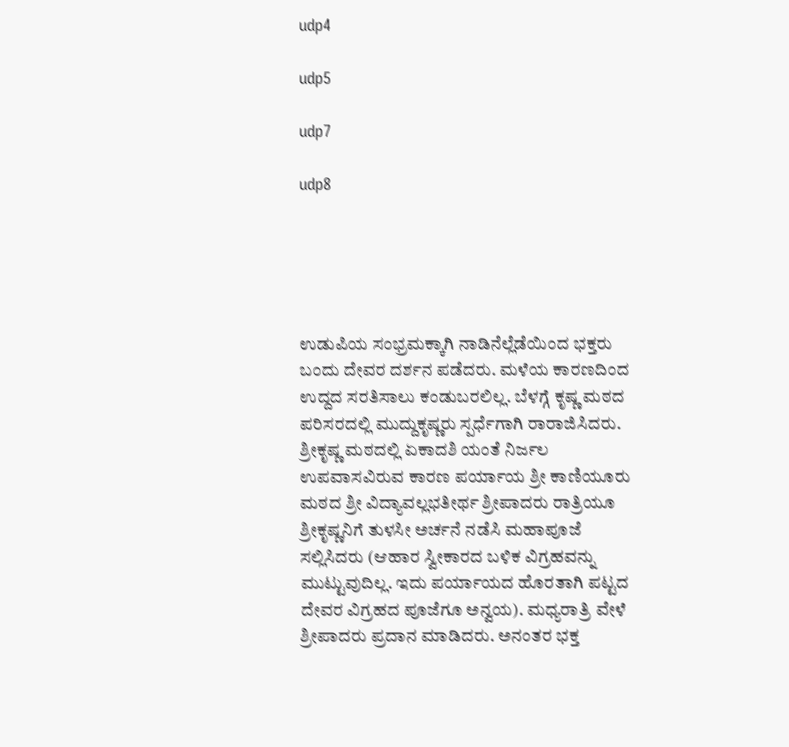udp4

udp5

udp7

udp8





ಉಡುಪಿಯ ಸಂಭ್ರಮಕ್ಕಾಗಿ ನಾಡಿನೆಲ್ಲೆಡೆಯಿಂದ ಭಕ್ತರು ಬಂದು ದೇವರ ದರ್ಶನ ಪಡೆದರು. ಮಳೆಯ ಕಾರಣದಿಂದ ಉದ್ದದ ಸರತಿಸಾಲು ಕಂಡುಬರಲಿಲ್ಲ. ಬೆಳಗ್ಗೆ ಕೃಷ್ಣ ಮಠದ ಪರಿಸರದಲ್ಲಿ ಮುದ್ದುಕೃಷ್ಣರು ಸ್ಪರ್ಧೆಗಾಗಿ ರಾರಾಜಿಸಿದರು.  ಶ್ರೀಕೃಷ್ಣ ಮಠದಲ್ಲಿ ಏಕಾದಶಿ ಯಂತೆ ನಿರ್ಜಲ ಉಪವಾಸವಿರುವ ಕಾರಣ ಪರ್ಯಾಯ ಶ್ರೀ ಕಾಣಿಯೂರು ಮಠದ ಶ್ರೀ ವಿದ್ಯಾವಲ್ಲಭತೀರ್ಥ ಶ್ರೀಪಾದರು ರಾತ್ರಿಯೂ ಶ್ರೀಕೃಷ್ಣನಿಗೆ ತುಳಸೀ ಅರ್ಚನೆ ನಡೆಸಿ ಮಹಾಪೂಜೆ ಸಲ್ಲಿಸಿದರು (ಆಹಾರ ಸ್ವೀಕಾರದ ಬಳಿಕ ವಿಗ್ರಹವನ್ನು ಮುಟ್ಟುವುದಿಲ್ಲ. ಇದು ಪರ್ಯಾಯದ ಹೊರತಾಗಿ ಪಟ್ಟದ ದೇವರ ವಿಗ್ರಹದ ಪೂಜೆಗೂ ಅನ್ವಯ). ಮಧ್ಯರಾತ್ರಿ ವೇಳೆ ಶ್ರೀಪಾದರು ಪ್ರದಾನ ಮಾಡಿದರು. ಅನಂತರ ಭಕ್ತ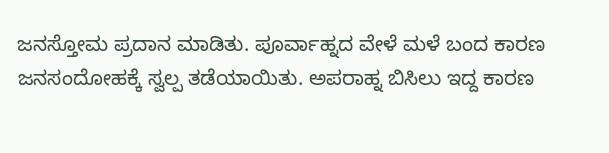ಜನಸ್ತೋಮ ಪ್ರದಾನ ಮಾಡಿತು. ಪೂರ್ವಾಹ್ನದ ವೇಳೆ ಮಳೆ ಬಂದ ಕಾರಣ ಜನಸಂದೋಹಕ್ಕೆ ಸ್ವಲ್ಪ ತಡೆಯಾಯಿತು. ಅಪರಾಹ್ನ ಬಿಸಿಲು ಇದ್ದ ಕಾರಣ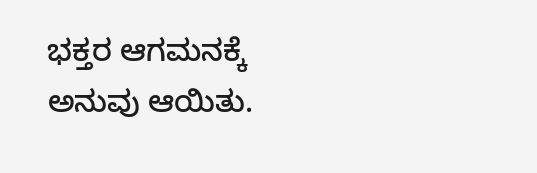ಭಕ್ತರ ಆಗಮನಕ್ಕೆ ಅನುವು ಆಯಿತು.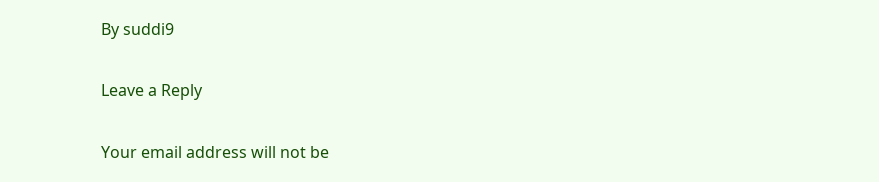By suddi9

Leave a Reply

Your email address will not be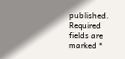published. Required fields are marked *